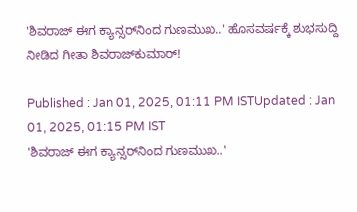'ಶಿವರಾಜ್‌ ಈಗ ಕ್ಯಾನ್ಸರ್‌ನಿಂದ ಗುಣಮುಖ..' ಹೊಸವರ್ಷಕ್ಕೆ ಶುಭಸುದ್ದಿ ನೀಡಿದ ಗೀತಾ ಶಿವರಾಜ್‌ಕುಮಾರ್‌!

Published : Jan 01, 2025, 01:11 PM ISTUpdated : Jan 01, 2025, 01:15 PM IST
'ಶಿವರಾಜ್‌ ಈಗ ಕ್ಯಾನ್ಸರ್‌ನಿಂದ ಗುಣಮುಖ..'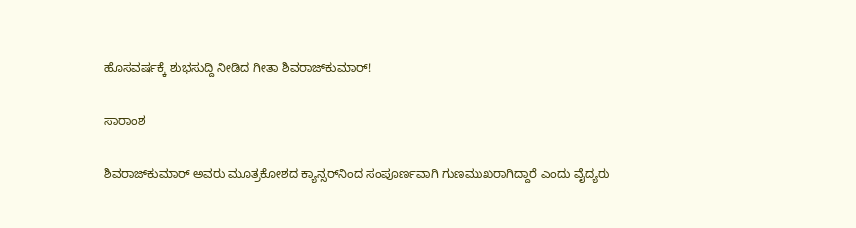ಹೊಸವರ್ಷಕ್ಕೆ ಶುಭಸುದ್ದಿ ನೀಡಿದ ಗೀತಾ ಶಿವರಾಜ್‌ಕುಮಾರ್‌!

ಸಾರಾಂಶ

ಶಿವರಾಜ್‌ಕುಮಾರ್ ಅವರು ಮೂತ್ರಕೋಶದ ಕ್ಯಾನ್ಸರ್‌ನಿಂದ ಸಂಪೂರ್ಣವಾಗಿ ಗುಣಮುಖರಾಗಿದ್ದಾರೆ ಎಂದು ವೈದ್ಯರು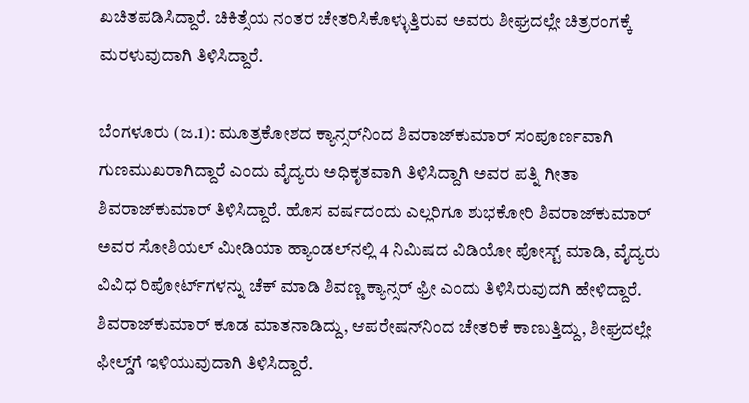ಖಚಿತಪಡಿಸಿದ್ದಾರೆ. ಚಿಕಿತ್ಸೆಯ ನಂತರ ಚೇತರಿಸಿಕೊಳ್ಳುತ್ತಿರುವ ಅವರು ಶೀಘ್ರದಲ್ಲೇ ಚಿತ್ರರಂಗಕ್ಕೆ ಮರಳುವುದಾಗಿ ತಿಳಿಸಿದ್ದಾರೆ.

ಬೆಂಗಳೂರು (ಜ.1): ಮೂತ್ರಕೋಶದ ಕ್ಯಾನ್ಸರ್‌ನಿಂದ ಶಿವರಾಜ್‌ಕುಮಾರ್‌ ಸಂಪೂರ್ಣವಾಗಿ ಗುಣಮುಖರಾಗಿದ್ದಾರೆ ಎಂದು ವೈದ್ಯರು ಅಧಿಕೃತವಾಗಿ ತಿಳಿಸಿದ್ದಾಗಿ ಅವರ ಪತ್ನಿ ಗೀತಾ ಶಿವರಾಜ್‌ಕುಮಾರ್‌ ತಿಳಿಸಿದ್ದಾರೆ. ಹೊಸ ವರ್ಷದಂದು ಎಲ್ಲರಿಗೂ ಶುಭಕೋರಿ ಶಿವರಾಜ್‌ಕುಮಾರ್‌ ಅವರ ಸೋಶಿಯಲ್‌ ಮೀಡಿಯಾ ಹ್ಯಾಂಡಲ್‌ನಲ್ಲಿ 4 ನಿಮಿಷದ ವಿಡಿಯೋ ಪೋಸ್ಟ್‌ ಮಾಡಿ, ವೈದ್ಯರು ವಿವಿಧ ರಿಪೋರ್ಟ್‌ಗಳನ್ನು ಚೆಕ್‌ ಮಾಡಿ ಶಿವಣ್ಣ ಕ್ಯಾನ್ಸರ್‌ ಫ್ರೀ ಎಂದು ತಿಳಿಸಿರುವುದಗಿ ಹೇಳಿದ್ದಾರೆ. ಶಿವರಾಜ್‌ಕುಮಾರ್‌ ಕೂಡ ಮಾತನಾಡಿದ್ದು, ಆಪರೇಷನ್‌ನಿಂದ ಚೇತರಿಕೆ ಕಾಣುತ್ತಿದ್ದು, ಶೀಘ್ರದಲ್ಲೇ ಫೀಲ್ಡ್‌ಗೆ ಇಳಿಯುವುದಾಗಿ ತಿಳಿಸಿದ್ದಾರೆ.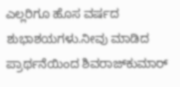ಎಲ್ಲರಿಗೂ ಹೊಸ ವರ್ಷದ ಶುಭಾಶಯಗಳು.ನೀವು ಮಾಡಿದ ಪ್ರಾರ್ಥನೆಯಿಂದ ಶಿವರಾಜ್‌ಕುಮಾರ್‌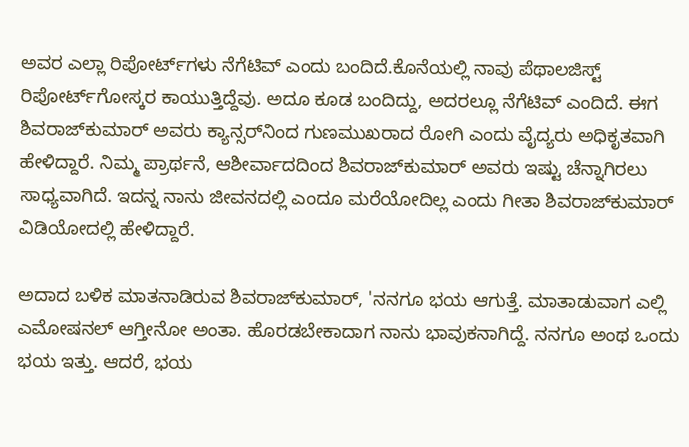ಅವರ ಎಲ್ಲಾ ರಿಪೋರ್ಟ್‌ಗಳು ನೆಗೆಟಿವ್‌ ಎಂದು ಬಂದಿದೆ.ಕೊನೆಯಲ್ಲಿ ನಾವು ಪೆಥಾಲಜಿಸ್ಟ್‌ ರಿಪೋರ್ಟ್‌ಗೋಸ್ಕರ ಕಾಯುತ್ತಿದ್ದೆವು. ಅದೂ ಕೂಡ ಬಂದಿದ್ದು, ಅದರಲ್ಲೂ ನೆಗೆಟಿವ್‌ ಎಂದಿದೆ. ಈಗ ಶಿವರಾಜ್‌ಕುಮಾರ್‌ ಅವರು ಕ್ಯಾನ್ಸರ್‌ನಿಂದ ಗುಣಮುಖರಾದ ರೋಗಿ ಎಂದು ವೈದ್ಯರು ಅಧಿಕೃತವಾಗಿ ಹೇಳಿದ್ದಾರೆ. ನಿಮ್ಮ ಪ್ರಾರ್ಥನೆ, ಆಶೀರ್ವಾದದಿಂದ ಶಿವರಾಜ್‌ಕುಮಾರ್‌ ಅವರು ಇಷ್ಟು ಚೆನ್ನಾಗಿರಲು ಸಾಧ್ಯವಾಗಿದೆ. ಇದನ್ನ ನಾನು ಜೀವನದಲ್ಲಿ ಎಂದೂ ಮರೆಯೋದಿಲ್ಲ ಎಂದು ಗೀತಾ ಶಿವರಾಜ್‌ಕುಮಾರ್‌ ವಿಡಿಯೋದಲ್ಲಿ ಹೇಳಿದ್ದಾರೆ.

ಅದಾದ ಬಳಿಕ ಮಾತನಾಡಿರುವ ಶಿವರಾಜ್‌ಕುಮಾರ್‌, 'ನನಗೂ ಭಯ ಆಗುತ್ತೆ. ಮಾತಾಡುವಾಗ ಎಲ್ಲಿ ಎಮೋಷನಲ್‌ ಆಗ್ತೀನೋ ಅಂತಾ. ಹೊರಡಬೇಕಾದಾಗ ನಾನು ಭಾವುಕನಾಗಿದ್ದೆ. ನನಗೂ ಅಂಥ ಒಂದು ಭಯ ಇತ್ತು. ಆದರೆ, ಭಯ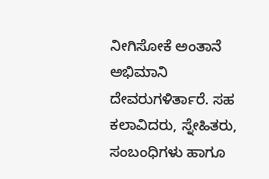ನೀಗಿಸೋಕೆ ಅಂತಾನೆ ಅಭಿಮಾನಿ ದೇವರುಗಳಿರ್ತಾರೆ. ಸಹ ಕಲಾವಿದರು, ಸ್ನೇಹಿತರು, ಸಂಬಂಧಿಗಳು ಹಾಗೂ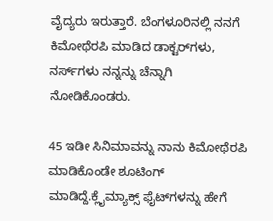ವೈದ್ಯರು ಇರುತ್ತಾರೆ. ಬೆಂಗಳೂರಿನಲ್ಲಿ ನನಗೆ ಕಿಮೋಥೆರಪಿ ಮಾಡಿದ ಡಾಕ್ಟರ್‌ಗಳು, ನರ್ಸ್‌ಗಳು ನನ್ನನ್ನು ಚೆನ್ನಾಗಿ ನೋಡಿಕೊಂಡರು.

45 ಇಡೀ ಸಿನಿಮಾವನ್ನು ನಾನು ಕಿಮೋಥೆರಪಿ ಮಾಡಿಕೊಂಡೇ ಶೂಟಿಂಗ್‌ ಮಾಡಿದ್ದೆ.ಕ್ಲೈಮ್ಯಾಕ್ಸ್ ಫೈಟ್‌ಗಳನ್ನು ಹೇಗೆ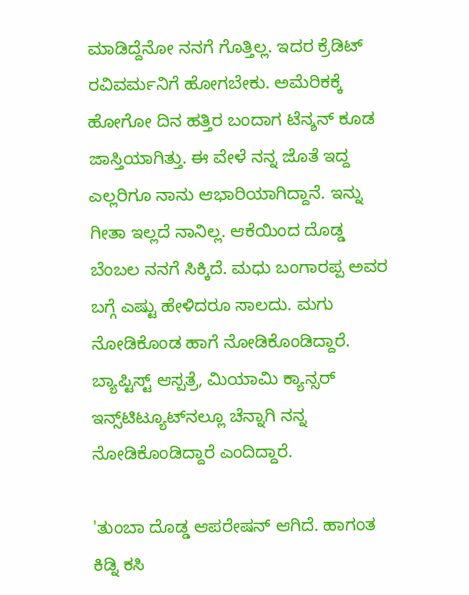ಮಾಡಿದ್ದೆನೋ ನನಗೆ ಗೊತ್ತಿಲ್ಲ. ಇದರ ಕ್ರೆಡಿಟ್‌ ರವಿವರ್ಮನಿಗೆ ಹೋಗಬೇಕು. ಅಮೆರಿಕಕ್ಕೆ ಹೋಗೋ ದಿನ ಹತ್ತಿರ ಬಂದಾಗ ಟೆನ್ಶನ್‌ ಕೂಡ ಜಾಸ್ತಿಯಾಗಿತ್ತು. ಈ ವೇಳೆ ನನ್ನ ಜೊತೆ ಇದ್ದ ಎಲ್ಲರಿಗೂ ನಾನು ಆಭಾರಿಯಾಗಿದ್ದಾನೆ. ಇನ್ನು ಗೀತಾ ಇಲ್ಲದೆ ನಾನಿಲ್ಲ. ಆಕೆಯಿಂದ ದೊಡ್ಡ ಬೆಂಬಲ ನನಗೆ ಸಿಕ್ಕಿದೆ. ಮಧು ಬಂಗಾರಪ್ಪ ಅವರ ಬಗ್ಗೆ ಎಷ್ಟು ಹೇಳಿದರೂ ಸಾಲದು. ಮಗು ನೋಡಿಕೊಂಡ ಹಾಗೆ ನೋಡಿಕೊಂಡಿದ್ದಾರೆ. ಬ್ಯಾಪ್ಟಿಸ್ಟ್‌ ಆಸ್ಪತ್ರೆ, ಮಿಯಾಮಿ ಕ್ಯಾನ್ಸರ್‌ ಇನ್ಸ್‌ಟಿಟ್ಯೂಟ್‌ನಲ್ಲೂ ಚೆನ್ನಾಗಿ ನನ್ನ ನೋಡಿಕೊಂಡಿದ್ದಾರೆ ಎಂದಿದ್ದಾರೆ.

'ತುಂಬಾ ದೊಡ್ಡ ಆಪರೇಷನ್‌ ಆಗಿದೆ. ಹಾಗಂತ ಕಿಡ್ನಿ ಕಸಿ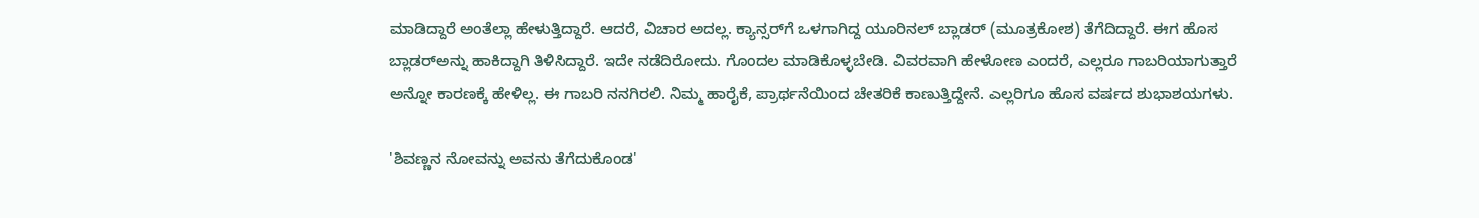ಮಾಡಿದ್ದಾರೆ ಅಂತೆಲ್ಲಾ ಹೇಳುತ್ತಿದ್ದಾರೆ. ಆದರೆ, ವಿಚಾರ ಅದಲ್ಲ. ಕ್ಯಾನ್ಸರ್‌ಗೆ ಒಳಗಾಗಿದ್ದ ಯೂರಿನಲ್‌ ಬ್ಲಾಡರ್‌ (ಮೂತ್ರಕೋಶ) ತೆಗೆದಿದ್ದಾರೆ. ಈಗ ಹೊಸ ಬ್ಲಾಡರ್‌ಅನ್ನು ಹಾಕಿದ್ದಾಗಿ ತಿಳಿಸಿದ್ದಾರೆ. ಇದೇ ನಡೆದಿರೋದು. ಗೊಂದಲ ಮಾಡಿಕೊಳ್ಳಬೇಡಿ. ವಿವರವಾಗಿ ಹೇಳೋಣ ಎಂದರೆ, ಎಲ್ಲರೂ ಗಾಬರಿಯಾಗುತ್ತಾರೆ ಅನ್ನೋ ಕಾರಣಕ್ಕೆ ಹೇಳಿಲ್ಲ. ಈ ಗಾಬರಿ ನನಗಿರಲಿ. ನಿಮ್ಮ ಹಾರೈಕೆ, ಪ್ರಾರ್ಥನೆಯಿಂದ ಚೇತರಿಕೆ ಕಾಣುತ್ತಿದ್ದೇನೆ. ಎಲ್ಲರಿಗೂ ಹೊಸ ವರ್ಷದ ಶುಭಾಶಯಗಳು.

'ಶಿವಣ್ಣನ ನೋವನ್ನು ಅವನು ತೆಗೆದುಕೊಂಡ'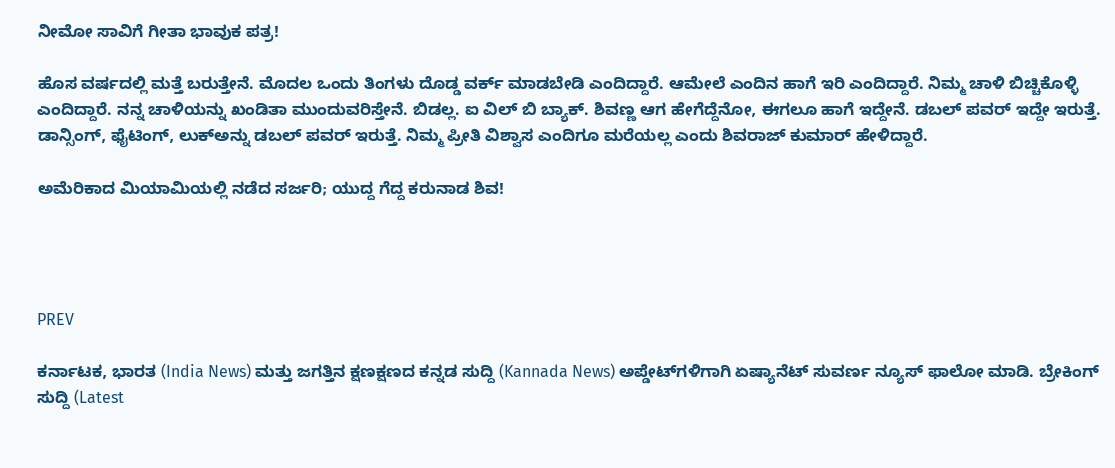ನೀಮೋ ಸಾವಿಗೆ ಗೀತಾ ಭಾವುಕ ಪತ್ರ!

ಹೊಸ ವರ್ಷದಲ್ಲಿ ಮತ್ತೆ ಬರುತ್ತೇನೆ. ಮೊದಲ ಒಂದು ತಿಂಗಳು ದೊಡ್ಡ ವರ್ಕ್‌ ಮಾಡಬೇಡಿ ಎಂದಿದ್ದಾರೆ. ಆಮೇಲೆ ಎಂದಿನ ಹಾಗೆ ಇರಿ ಎಂದಿದ್ದಾರೆ. ನಿಮ್ಮ ಚಾಳಿ ಬಿಚ್ಚಿಕೊಳ್ಳಿ ಎಂದಿದ್ದಾರೆ. ನನ್ನ ಚಾಳಿಯನ್ನು ಖಂಡಿತಾ ಮುಂದುವರಿಸ್ತೇನೆ. ಬಿಡಲ್ಲ. ಐ ವಿಲ್‌ ಬಿ ಬ್ಯಾಕ್‌. ಶಿವಣ್ಣ ಆಗ ಹೇಗೆದ್ದೆನೋ, ಈಗಲೂ ಹಾಗೆ ಇದ್ದೇನೆ. ಡಬಲ್‌ ಪವರ್‌ ಇದ್ದೇ ಇರುತ್ತೆ. ಡಾನ್ಸಿಂಗ್‌, ಫೈಟಿಂಗ್‌, ಲುಕ್‌ಅನ್ನು ಡಬಲ್‌ ಪವರ್‌ ಇರುತ್ತೆ. ನಿಮ್ಮ ಪ್ರೀತಿ ವಿಶ್ವಾಸ ಎಂದಿಗೂ ಮರೆಯಲ್ಲ ಎಂದು ಶಿವರಾಜ್‌ ಕುಮಾರ್‌ ಹೇಳಿದ್ದಾರೆ.

ಅಮೆರಿಕಾದ ಮಿಯಾಮಿಯಲ್ಲಿ ನಡೆದ ಸರ್ಜರಿ; ಯುದ್ದ ಗೆದ್ದ ಕರುನಾಡ ಶಿವ!




PREV

ಕರ್ನಾಟಕ, ಭಾರತ (India News) ಮತ್ತು ಜಗತ್ತಿನ ಕ್ಷಣಕ್ಷಣದ ಕನ್ನಡ ಸುದ್ದಿ (Kannada News) ಅಪ್ಡೇಟ್‌ಗಳಿಗಾಗಿ ಏಷ್ಯಾನೆಟ್ ಸುವರ್ಣ ನ್ಯೂಸ್‌ ಫಾಲೋ ಮಾಡಿ. ಬ್ರೇಕಿಂಗ್ ಸುದ್ದಿ (Latest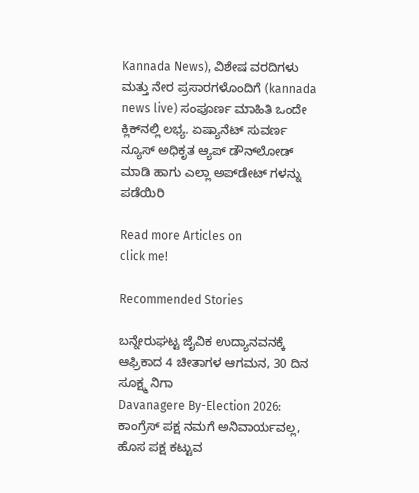Kannada News), ವಿಶೇಷ ವರದಿಗಳು ಮತ್ತು ನೇರ ಪ್ರಸಾರಗಳೊಂದಿಗೆ (kannada news live) ಸಂಪೂರ್ಣ ಮಾಹಿತಿ ಒಂದೇ ಕ್ಲಿಕ್‌ನಲ್ಲಿ ಲಭ್ಯ. ಏಷ್ಯಾನೆಟ್ ಸುವರ್ಣ ನ್ಯೂಸ್ ಅಧಿಕೃತ ಆ್ಯಪ್ ಡೌನ್‌ಲೋಡ್ ಮಾಡಿ ಹಾಗು ಎಲ್ಲಾ ಅಪ್‌ಡೇಟ್ ಗಳನ್ನು ಪಡೆಯಿರಿ

Read more Articles on
click me!

Recommended Stories

ಬನ್ನೇರುಘಟ್ಟ ಜೈವಿಕ ಉದ್ಯಾನವನಕ್ಕೆ ಆಫ್ರಿಕಾದ 4 ಚೀತಾಗಳ ಆಗಮನ, 30 ದಿನ ಸೂಕ್ಷ್ಮ ನಿಗಾ
Davanagere By-Election 2026: ಕಾಂಗ್ರೆಸ್ ಪಕ್ಷ ನಮಗೆ ಅನಿವಾರ್ಯವಲ್ಲ, ಹೊಸ ಪಕ್ಷ ಕಟ್ಟುವ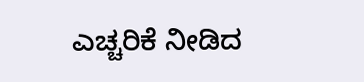ಎಚ್ಚರಿಕೆ ನೀಡಿದ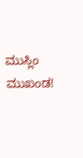ಮುಸ್ಲಿಂ ಮುಖಂಡ!